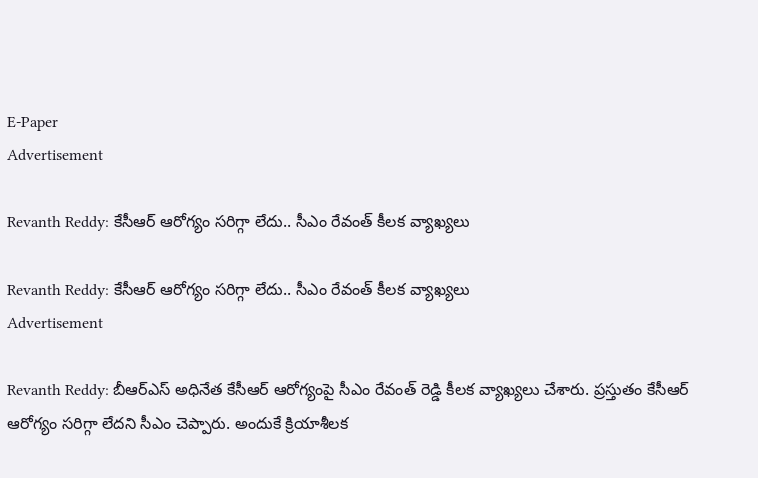E-Paper
Advertisement

Revanth Reddy: కేసీఆర్‌ ఆరోగ్యం సరిగ్గా లేదు.. సీఎం రేవంత్ కీలక వ్యాఖ్యలు

Revanth Reddy: కేసీఆర్‌ ఆరోగ్యం సరిగ్గా లేదు.. సీఎం రేవంత్ కీలక వ్యాఖ్యలు
Advertisement

Revanth Reddy: బీఆర్ఎస్ అధినేత కేసీఆర్ ఆరోగ్యంపై సీఎం రేవంత్ రెడ్డి కీలక వ్యాఖ్యలు చేశారు. ప్రస్తుతం కేసీఆర్ ఆరోగ్యం సరిగ్గా లేదని సీఎం చెప్పారు. అందుకే క్రియాశీలక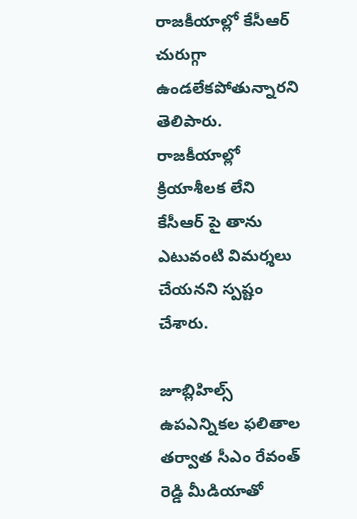రాజకీయాల్లో కేసీఆర్ చురుగ్గా ఉండలేకపోతున్నారని తెలిపారు. రాజకీయాల్లో క్రియాశీలక లేని కేసీఆర్ పై తాను ఎటువంటి విమర్శలు చేయనని స్పష్టం చేశారు.

జూబ్లిహిల్స్ ఉపఎన్నికల ఫలితాల తర్వాత సీఎం రేవంత్ రెడ్డి మీడియాతో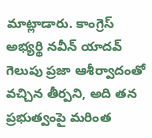మాట్లాడారు. కాంగ్రెస్ అభ్యర్థి నవీన్ యాదవ్ గెలుపు ప్రజా ఆశీర్వాదంతో వచ్చిన తీర్పని, అది తన ప్రభుత్వంపై మరింత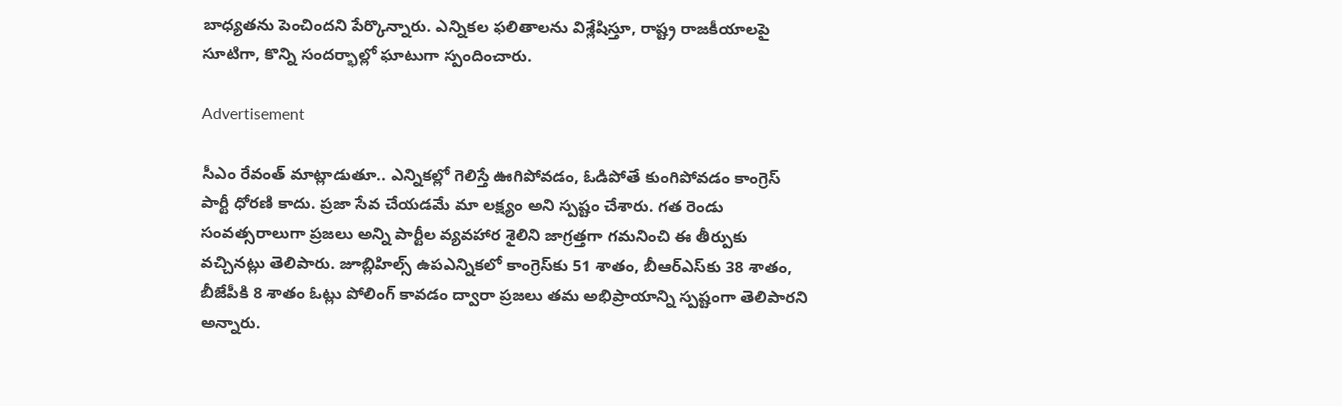బాధ్యతను పెంచిందని పేర్కొన్నారు. ఎన్నికల ఫలితాలను విశ్లేషిస్తూ, రాష్ట్ర రాజకీయాలపై సూటిగా, కొన్ని సందర్భాల్లో ఘాటుగా స్పందించారు.

Advertisement

సీఎం రేవంత్ మాట్లాడుతూ.. ఎన్నికల్లో గెలిస్తే ఊగిపోవడం, ఓడిపోతే కుంగిపోవడం కాంగ్రెస్ పార్టీ ధోరణి కాదు. ప్రజా సేవ చేయడమే మా లక్ష్యం అని స్పష్టం చేశారు. గత రెండు సంవత్సరాలుగా ప్రజలు అన్ని పార్టీల వ్యవహార శైలిని జాగ్రత్తగా గమనించి ఈ తీర్పుకు వచ్చినట్లు తెలిపారు. జూబ్లిహిల్స్ ఉపఎన్నికలో కాంగ్రెస్‌కు 51 శాతం, బీఆర్ఎస్‌కు 38 శాతం, బీజేపీకి 8 శాతం ఓట్లు పోలింగ్ కావడం ద్వారా ప్రజలు తమ అభిప్రాయాన్ని స్పష్టంగా తెలిపారని అన్నారు.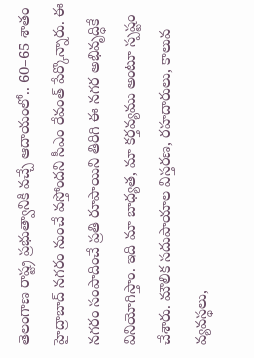తెలంగాణ రాష్ట్ర ప్రభుత్వానికి వచ్చే ఆదాయంలో.. 60–65 శాతం హైద్రాబాద్ నగరం నుంచే వస్తోందని సీఎం రేవంత్ పేర్కొన్నారు. ఈ నగరం సంపాదించే ప్రతి రూపాయిని తిరిగి ఈ నగర అభివృద్ధికే వినియోగిస్తాం. ఇది మా బాధ్యత, మా కర్తవ్యము అంటూ స్పష్టం చేశారు. మౌలిక సదుపాయాల విస్తరణ, రహదారులు, కాలువ వ్యవస్థలు,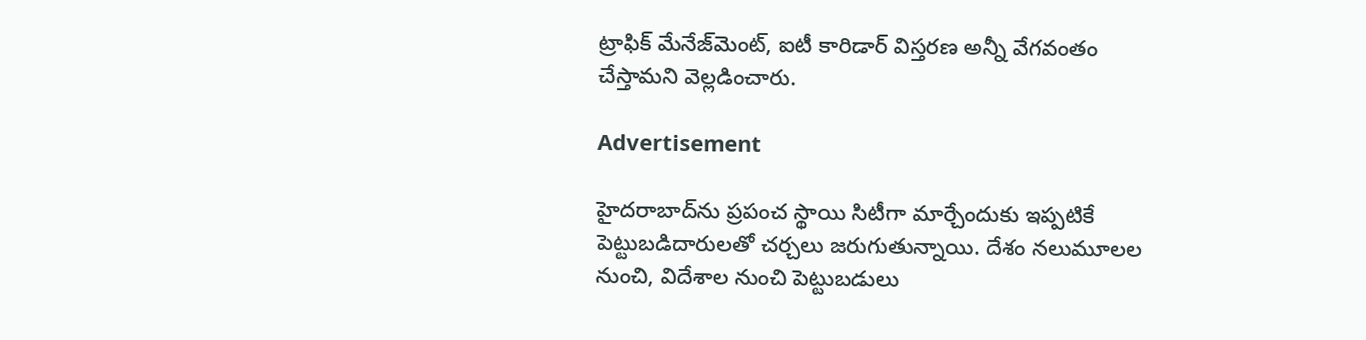ట్రాఫిక్ మేనేజ్‌మెంట్, ఐటీ కారిడార్ విస్తరణ అన్నీ వేగవంతం చేస్తామని వెల్లడించారు.

Advertisement

హైదరాబాద్‌ను ప్రపంచ స్థాయి సిటీగా మార్చేందుకు ఇప్పటికే పెట్టుబడిదారులతో చర్చలు జరుగుతున్నాయి. దేశం నలుమూలల నుంచి, విదేశాల నుంచి పెట్టుబడులు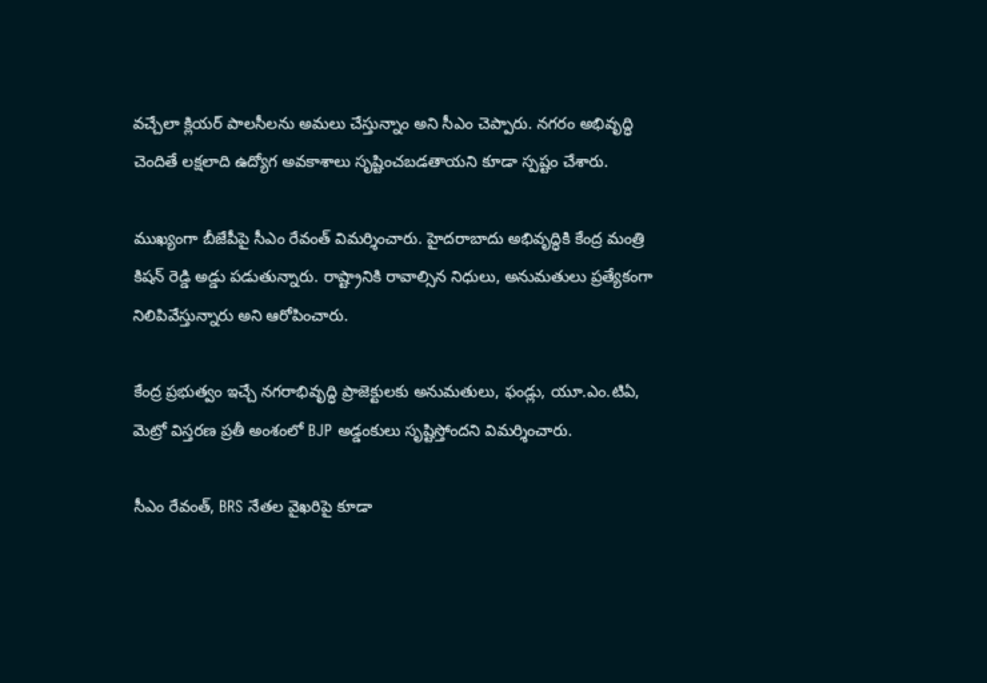వచ్చేలా క్లియర్ పాలసీలను అమలు చేస్తున్నాం అని సీఎం చెప్పారు. నగరం అభివృద్ధి చెందితే లక్షలాది ఉద్యోగ అవకాశాలు సృష్టించబడతాయని కూడా స్పష్టం చేశారు.

ముఖ్యంగా బీజేపీపై సీఎం రేవంత్ విమర్శించారు. హైదరాబాదు అభివృద్ధికి కేంద్ర మంత్రి కిషన్ రెడ్డి అడ్డు పడుతున్నారు. రాష్ట్రానికి రావాల్సిన నిధులు, అనుమతులు ప్రత్యేకంగా నిలిపివేస్తున్నారు అని ఆరోపించారు.

కేంద్ర ప్రభుత్వం ఇచ్చే నగరాభివృద్ధి ప్రాజెక్టులకు అనుమతులు, ఫండ్లు, యూ.ఎం.టిఏ, మెట్రో విస్తరణ ప్రతీ అంశంలో BJP అడ్డంకులు సృష్టిస్తోందని విమర్శించారు.

సీఎం రేవంత్, BRS నేతల వైఖరిపై కూడా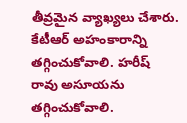తీవ్రమైన వ్యాఖ్యలు చేశారు. కేటీఆర్ అహంకారాన్ని తగ్గించుకోవాలి. హరీష్ రావు అసూయను తగ్గించుకోవాలి.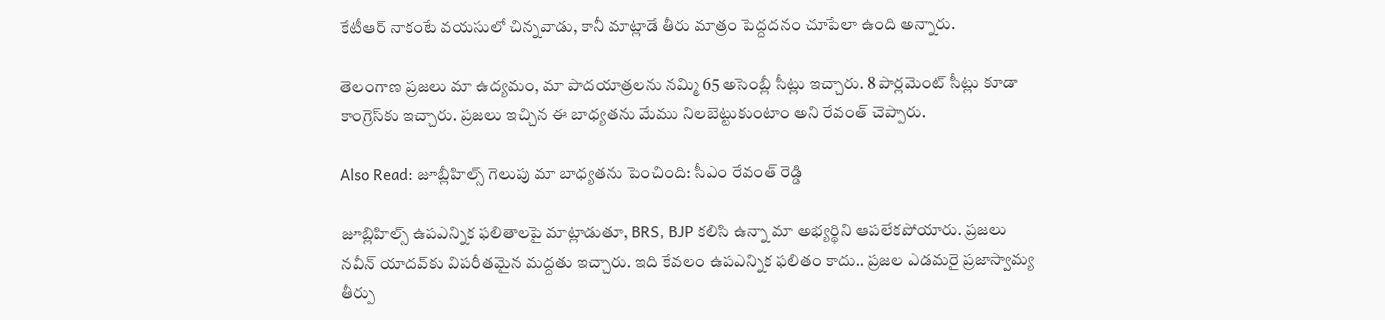కేటీఆర్ నాకంటే వయసులో చిన్నవాడు, కానీ మాట్లాడే తీరు మాత్రం పెద్దదనం చూపేలా ఉంది అన్నారు.

తెలంగాణ ప్రజలు మా ఉద్యమం, మా పాదయాత్రలను నమ్మి 65 అసెంబ్లీ సీట్లు ఇచ్చారు. 8 పార్లమెంట్ సీట్లు కూడా కాంగ్రెస్‌కు ఇచ్చారు. ప్రజలు ఇచ్చిన ఈ బాధ్యతను మేము నిలబెట్టుకుంటాం అని రేవంత్ చెప్పారు.

Also Read: జూబ్లీహిల్స్ గెలుపు మా బాధ్యతను పెంచింది: సీఎం రేవంత్ రెడ్డి

జూబ్లిహిల్స్ ఉపఎన్నిక ఫలితాలపై మాట్లాడుతూ, BRS, BJP కలిసి ఉన్నా మా అభ్యర్థిని ఆపలేకపోయారు. ప్రజలు నవీన్ యాదవ్‌కు విపరీతమైన మద్దతు ఇచ్చారు. ఇది కేవలం ఉపఎన్నిక ఫలితం కాదు.. ప్రజల ఎడమరై ప్రజాస్వామ్య తీర్పు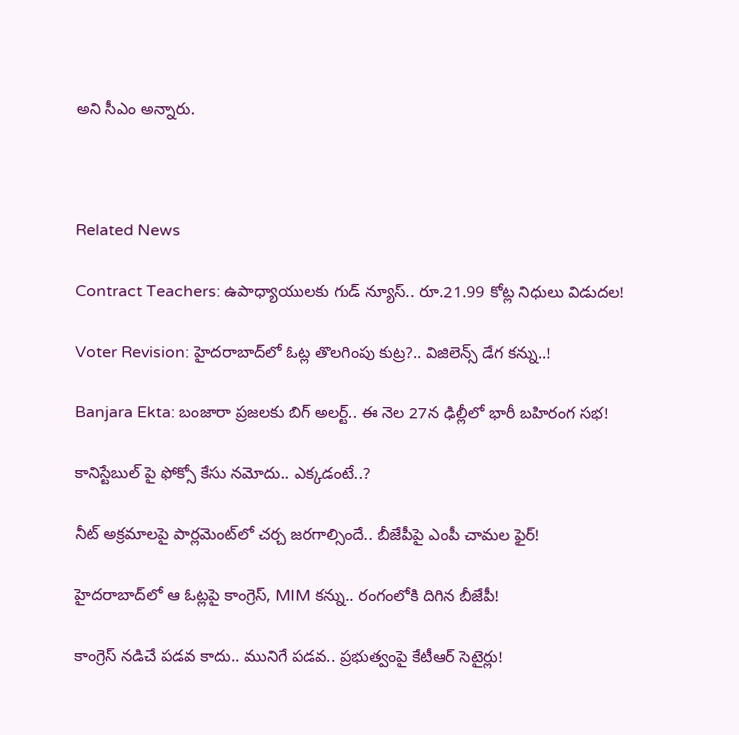అని సీఎం అన్నారు.



Related News

Contract Teachers: ఉపాధ్యాయులకు గుడ్ న్యూస్.. రూ.21.99 కోట్ల నిధులు విడుదల!

Voter Revision: హైదరాబాద్‌లో ఓట్ల తొలగింపు కుట్ర?.. విజిలెన్స్ డేగ కన్ను..!

Banjara Ekta: బంజారా ప్రజలకు బిగ్ అలర్ట్.. ఈ నెల 27న ఢిల్లీలో భారీ బహిరంగ సభ!

కానిస్టేబుల్ పై ఫోక్సో కేసు నమోదు.. ఎక్కడంటే..?

నీట్ అక్రమాలపై పార్లమెంట్‌లో చర్చ జరగాల్సిందే.. బీజేపీపై ఎంపీ చామల ఫైర్!

హైదరాబాద్‌లో ఆ ఓట్లపై కాంగ్రెస్, MIM కన్ను.. రంగంలోకి దిగిన బీజేపీ!

కాంగ్రెస్ నడిచే పడవ కాదు.. మునిగే పడవ.. ప్రభుత్వంపై కేటీఆర్ సెటైర్లు!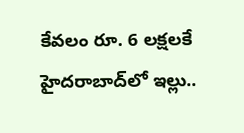కేవలం రూ. 6 లక్షలకే హైదరాబాద్‌లో ఇల్లు..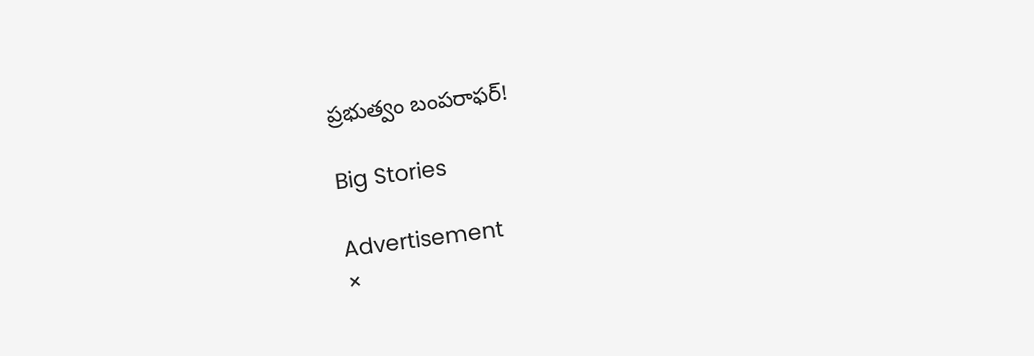ప్రభుత్వం బంపరాఫర్!

Big Stories

Advertisement
×